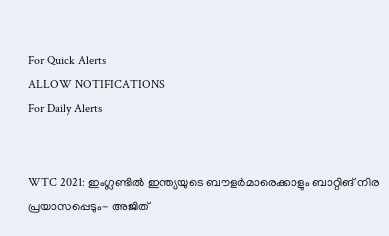For Quick Alerts
ALLOW NOTIFICATIONS
For Daily Alerts


WTC 2021: ഇംഗ്ലണ്ടില്‍ ഇന്ത്യയുടെ ബൗളര്‍മാരെക്കാളും ബാറ്റിങ് നിര പ്രയാസപ്പെടും- അജിത്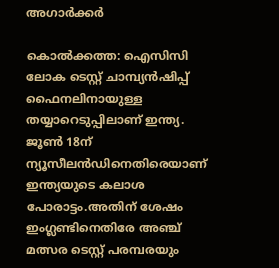അഗാര്‍ക്കര്‍

കൊല്‍ക്കത്ത: ഐസിസി ലോക ടെസ്റ്റ് ചാമ്പ്യന്‍ഷിപ്പ് ഫൈനലിനായുള്ള തയ്യാറെടുപ്പിലാണ് ഇന്ത്യ. ജൂണ്‍ 18ന് ന്യൂസീലന്‍ഡിനെതിരെയാണ് ഇന്ത്യയുടെ കലാശ പോരാട്ടം.അതിന് ശേഷം ഇംഗ്ലണ്ടിനെതിരേ അഞ്ച് മത്സര ടെസ്റ്റ് പരമ്പരയും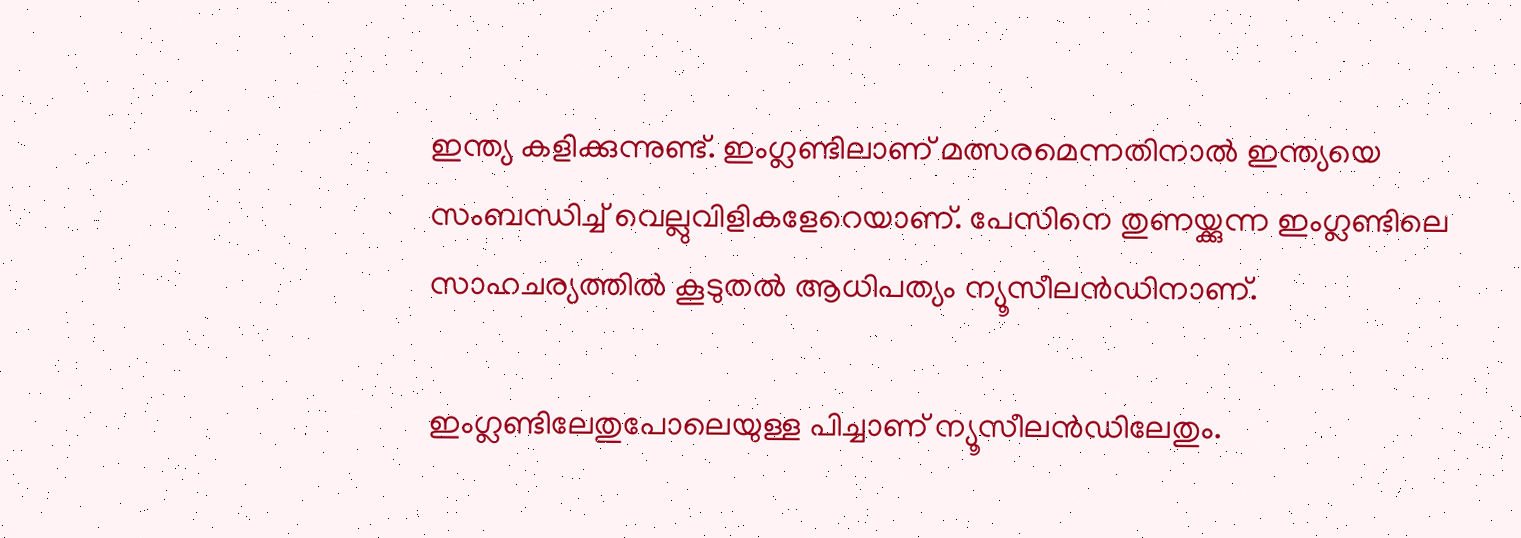ഇന്ത്യ കളിക്കുന്നുണ്ട്. ഇംഗ്ലണ്ടിലാണ് മത്സരമെന്നതിനാല്‍ ഇന്ത്യയെ സംബന്ധിച്ച് വെല്ലുവിളികളേറെയാണ്. പേസിനെ തുണയ്ക്കുന്ന ഇംഗ്ലണ്ടിലെ സാഹചര്യത്തില്‍ കൂടുതല്‍ ആധിപത്യം ന്യൂസീലന്‍ഡിനാണ്.

ഇംഗ്ലണ്ടിലേതുപോലെയുള്ള പിച്ചാണ് ന്യൂസീലന്‍ഡിലേതും.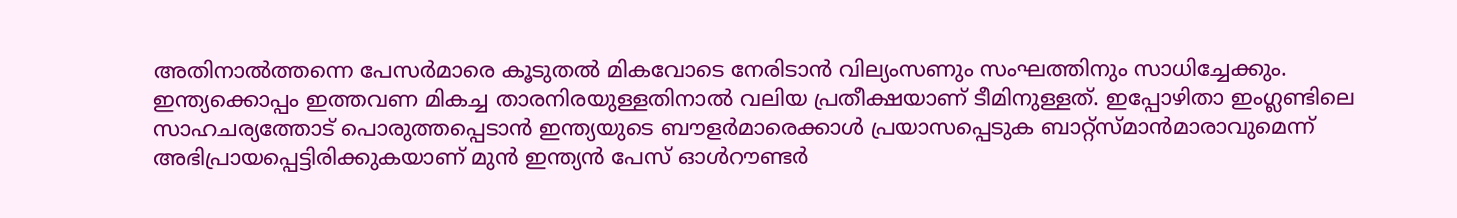അതിനാല്‍ത്തന്നെ പേസര്‍മാരെ കൂടുതല്‍ മികവോടെ നേരിടാന്‍ വില്യംസണും സംഘത്തിനും സാധിച്ചേക്കും. ഇന്ത്യക്കൊപ്പം ഇത്തവണ മികച്ച താരനിരയുള്ളതിനാല്‍ വലിയ പ്രതീക്ഷയാണ് ടീമിനുള്ളത്. ഇപ്പോഴിതാ ഇംഗ്ലണ്ടിലെ സാഹചര്യത്തോട് പൊരുത്തപ്പെടാന്‍ ഇന്ത്യയുടെ ബൗളര്‍മാരെക്കാള്‍ പ്രയാസപ്പെടുക ബാറ്റ്‌സ്മാന്‍മാരാവുമെന്ന് അഭിപ്രായപ്പെട്ടിരിക്കുകയാണ് മുന്‍ ഇന്ത്യന്‍ പേസ് ഓള്‍റൗണ്ടര്‍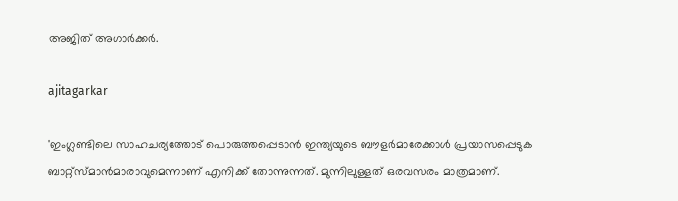അജിത് അഗാര്‍ക്കര്‍.

ajitagarkar

'ഇംഗ്ലണ്ടിലെ സാഹചര്യത്തോട് പൊരുത്തപ്പെടാന്‍ ഇന്ത്യയുടെ ബൗളര്‍മാരേക്കാള്‍ പ്രയാസപ്പെടുക ബാറ്റ്‌സ്മാന്‍മാരാവുമെന്നാണ് എനിക്ക് തോന്നുന്നത്. മുന്നിലുള്ളത് ഒരവസരം മാത്രമാണ്.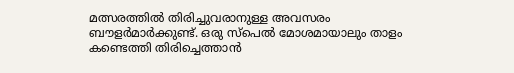മത്സരത്തില്‍ തിരിച്ചുവരാനുള്ള അവസരം ബൗളര്‍മാര്‍ക്കുണ്ട്. ഒരു സ്‌പെല്‍ മോശമായാലും താളം കണ്ടെത്തി തിരിച്ചെത്താന്‍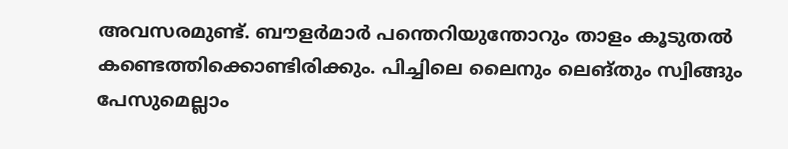അവസരമുണ്ട്. ബൗളര്‍മാര്‍ പന്തെറിയുന്തോറും താളം കൂടുതല്‍ കണ്ടെത്തിക്കൊണ്ടിരിക്കും. പിച്ചിലെ ലൈനും ലെങ്തും സ്വിങ്ങും പേസുമെല്ലാം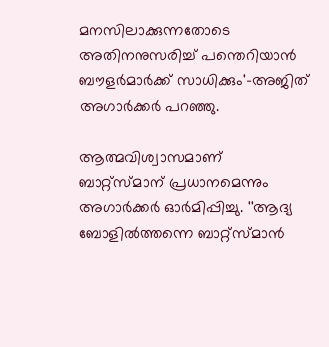മനസിലാക്കുന്നതോടെ അതിനനുസരിച്ച് പന്തെറിയാന്‍ ബൗളര്‍മാര്‍ക്ക് സാധിക്കും'-അജിത് അഗാര്‍ക്കര്‍ പറഞ്ഞു.

ആത്മവിശ്വാസമാണ് ബാറ്റ്‌സ്മാന് പ്രധാനമെന്നും അഗാര്‍ക്കര്‍ ഓര്‍മിപ്പിച്ചു. ''ആദ്യ ബോളില്‍ത്തന്നെ ബാറ്റ്‌സ്മാന്‍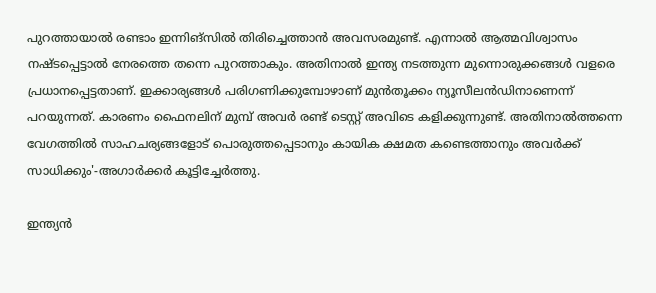പുറത്തായാല്‍ രണ്ടാം ഇന്നിങ്‌സില്‍ തിരിച്ചെത്താന്‍ അവസരമുണ്ട്. എന്നാല്‍ ആത്മവിശ്വാസം നഷ്ടപ്പെട്ടാല്‍ നേരത്തെ തന്നെ പുറത്താകും. അതിനാല്‍ ഇന്ത്യ നടത്തുന്ന മുന്നൊരുക്കങ്ങള്‍ വളരെ പ്രധാനപ്പെട്ടതാണ്. ഇക്കാര്യങ്ങള്‍ പരിഗണിക്കുമ്പോഴാണ് മുന്‍തൂക്കം ന്യൂസീലന്‍ഡിനാണെന്ന് പറയുന്നത്. കാരണം ഫൈനലിന് മുമ്പ് അവര്‍ രണ്ട് ടെസ്റ്റ് അവിടെ കളിക്കുന്നുണ്ട്. അതിനാല്‍ത്തന്നെ വേഗത്തില്‍ സാഹചര്യങ്ങളോട് പൊരുത്തപ്പെടാനും കായിക ക്ഷമത കണ്ടെത്താനും അവര്‍ക്ക് സാധിക്കും'-അഗാര്‍ക്കര്‍ കൂട്ടിച്ചേര്‍ത്തു.

ഇന്ത്യന്‍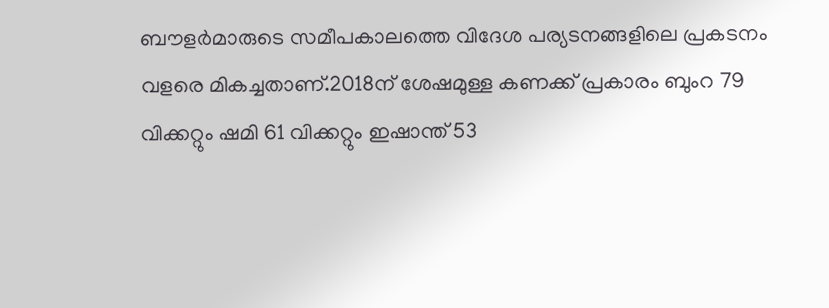ബൗളര്‍മാരുടെ സമീപകാലത്തെ വിദേശ പര്യടനങ്ങളിലെ പ്രകടനം വളരെ മികച്ചതാണ്.2018ന് ശേഷമുള്ള കണക്ക് പ്രകാരം ബുംറ 79 വിക്കറ്റും ഷമി 61 വിക്കറ്റും ഇഷാന്ത് 53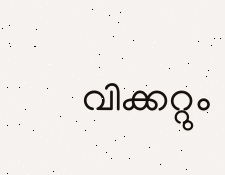വിക്കറ്റും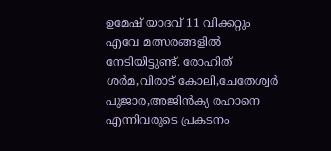ഉമേഷ് യാദവ് 11 വിക്കറ്റും എവേ മത്സരങ്ങളില്‍ നേടിയിട്ടുണ്ട്. രോഹിത് ശര്‍മ,വിരാട് കോലി,ചേതേശ്വര്‍ പുജാര,അജിന്‍ക്യ രഹാനെ എന്നിവരുടെ പ്രകടനം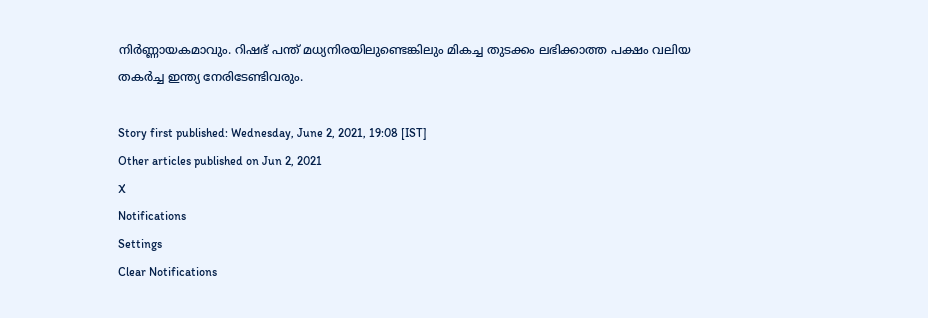നിര്‍ണ്ണായകമാവും. റിഷഭ് പന്ത് മധ്യനിരയിലുണ്ടെങ്കിലും മികച്ച തുടക്കം ലഭിക്കാത്ത പക്ഷം വലിയ തകര്‍ച്ച ഇന്ത്യ നേരിടേണ്ടിവരും.

Story first published: Wednesday, June 2, 2021, 19:08 [IST]
Other articles published on Jun 2, 2021
X
Notifications
Settings
Clear Notifications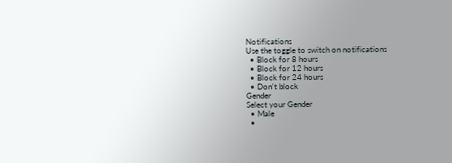Notifications
Use the toggle to switch on notifications
  • Block for 8 hours
  • Block for 12 hours
  • Block for 24 hours
  • Don't block
Gender
Select your Gender
  • Male
  •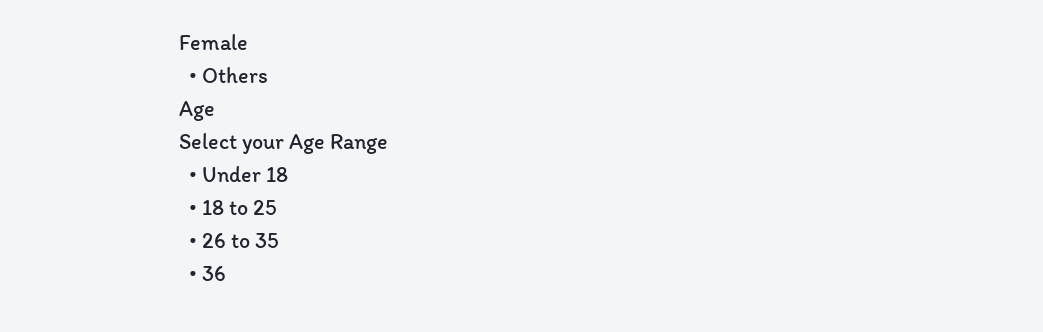Female
  • Others
Age
Select your Age Range
  • Under 18
  • 18 to 25
  • 26 to 35
  • 36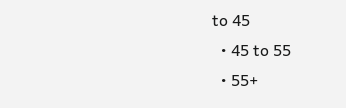to 45
  • 45 to 55
  • 55+